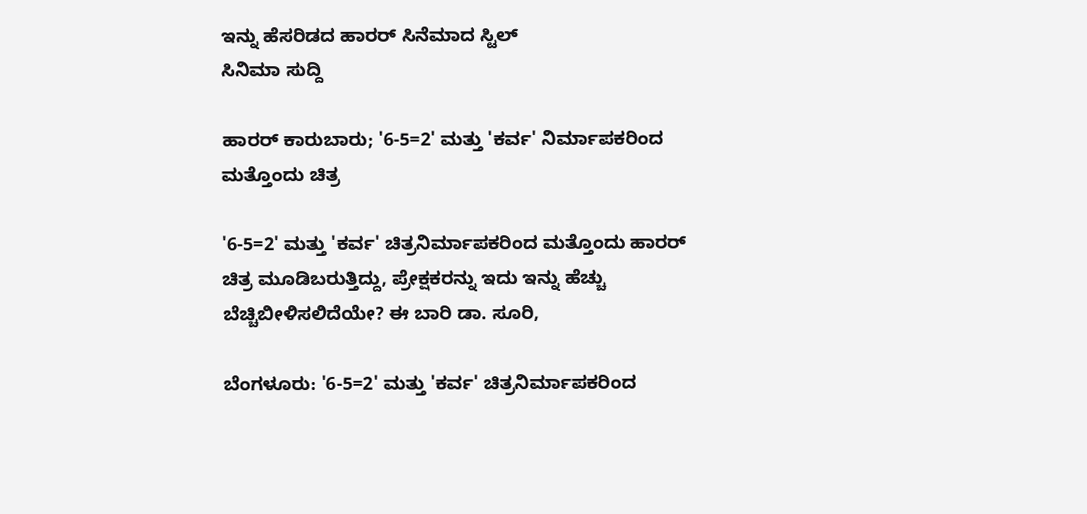ಇನ್ನು ಹೆಸರಿಡದ ಹಾರರ್ ಸಿನೆಮಾದ ಸ್ಟಿಲ್
ಸಿನಿಮಾ ಸುದ್ದಿ

ಹಾರರ್ ಕಾರುಬಾರು; '6-5=2' ಮತ್ತು 'ಕರ್ವ' ನಿರ್ಮಾಪಕರಿಂದ ಮತ್ತೊಂದು ಚಿತ್ರ

'6-5=2' ಮತ್ತು 'ಕರ್ವ' ಚಿತ್ರನಿರ್ಮಾಪಕರಿಂದ ಮತ್ತೊಂದು ಹಾರರ್ ಚಿತ್ರ ಮೂಡಿಬರುತ್ತಿದ್ದು, ಪ್ರೇಕ್ಷಕರನ್ನು ಇದು ಇನ್ನು ಹೆಚ್ಚು ಬೆಚ್ಚಿಬೀಳಿಸಲಿದೆಯೇ? ಈ ಬಾರಿ ಡಾ. ಸೂರಿ,

ಬೆಂಗಳೂರು: '6-5=2' ಮತ್ತು 'ಕರ್ವ' ಚಿತ್ರನಿರ್ಮಾಪಕರಿಂದ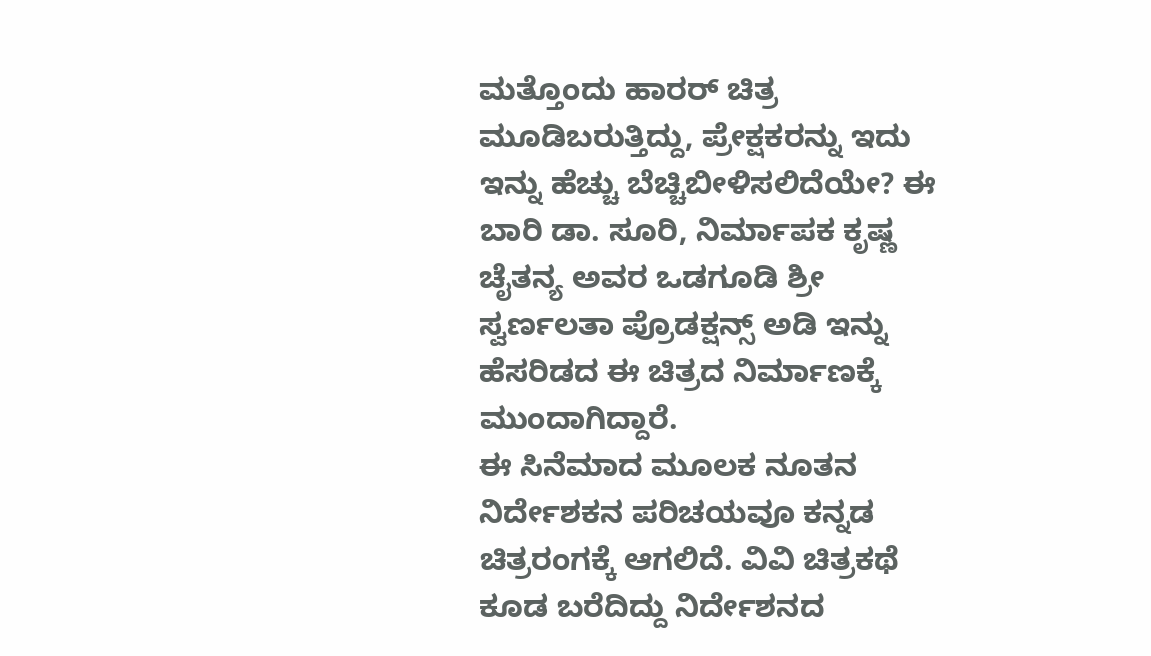ಮತ್ತೊಂದು ಹಾರರ್ ಚಿತ್ರ ಮೂಡಿಬರುತ್ತಿದ್ದು, ಪ್ರೇಕ್ಷಕರನ್ನು ಇದು ಇನ್ನು ಹೆಚ್ಚು ಬೆಚ್ಚಿಬೀಳಿಸಲಿದೆಯೇ? ಈ ಬಾರಿ ಡಾ. ಸೂರಿ, ನಿರ್ಮಾಪಕ ಕೃಷ್ಣ ಚೈತನ್ಯ ಅವರ ಒಡಗೂಡಿ ಶ್ರೀ ಸ್ವರ್ಣಲತಾ ಪ್ರೊಡಕ್ಷನ್ಸ್ ಅಡಿ ಇನ್ನು ಹೆಸರಿಡದ ಈ ಚಿತ್ರದ ನಿರ್ಮಾಣಕ್ಕೆ ಮುಂದಾಗಿದ್ದಾರೆ.
ಈ ಸಿನೆಮಾದ ಮೂಲಕ ನೂತನ ನಿರ್ದೇಶಕನ ಪರಿಚಯವೂ ಕನ್ನಡ ಚಿತ್ರರಂಗಕ್ಕೆ ಆಗಲಿದೆ. ವಿವಿ ಚಿತ್ರಕಥೆ ಕೂಡ ಬರೆದಿದ್ದು ನಿರ್ದೇಶನದ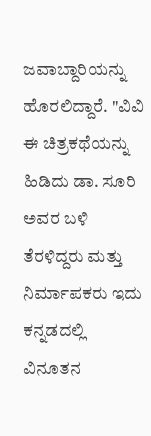ಜವಾಬ್ದಾರಿಯನ್ನು ಹೊರಲಿದ್ದಾರೆ. "ವಿವಿ ಈ ಚಿತ್ರಕಥೆಯನ್ನು ಹಿಡಿದು ಡಾ. ಸೂರಿ ಅವರ ಬಳಿ ತೆರಳಿದ್ದರು ಮತ್ತು ನಿರ್ಮಾಪಕರು ಇದು ಕನ್ನಡದಲ್ಲಿ ವಿನೂತನ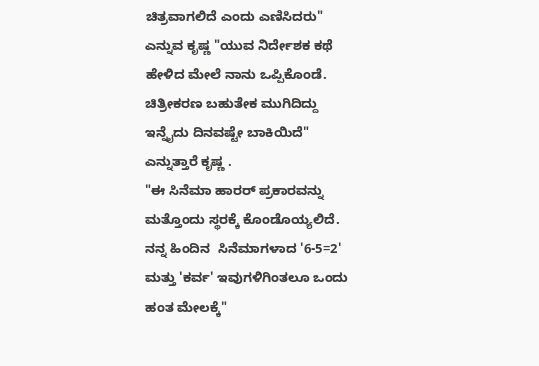ಚಿತ್ರವಾಗಲಿದೆ ಎಂದು ಎಣಿಸಿದರು" ಎನ್ನುವ ಕೃಷ್ಣ "ಯುವ ನಿರ್ದೇಶಕ ಕಥೆ ಹೇಳಿದ ಮೇಲೆ ನಾನು ಒಪ್ಪಿಕೊಂಡೆ. ಚಿತ್ರೀಕರಣ ಬಹುತೇಕ ಮುಗಿದಿದ್ದು ಇನ್ನೈದು ದಿನವಷ್ಟೇ ಬಾಕಿಯಿದೆ" ಎನ್ನುತ್ತಾರೆ ಕೃಷ್ಣ .
"ಈ ಸಿನೆಮಾ ಹಾರರ್ ಪ್ರಕಾರವನ್ನು ಮತ್ತೊಂದು ಸ್ಥರಕ್ಕೆ ಕೊಂಡೊಯ್ಯಲಿದೆ. ನನ್ನ ಹಿಂದಿನ  ಸಿನೆಮಾಗಳಾದ '6-5=2' ಮತ್ತು 'ಕರ್ವ' ಇವುಗಳಿಗಿಂತಲೂ ಒಂದು ಹಂತ ಮೇಲಕ್ಕೆ"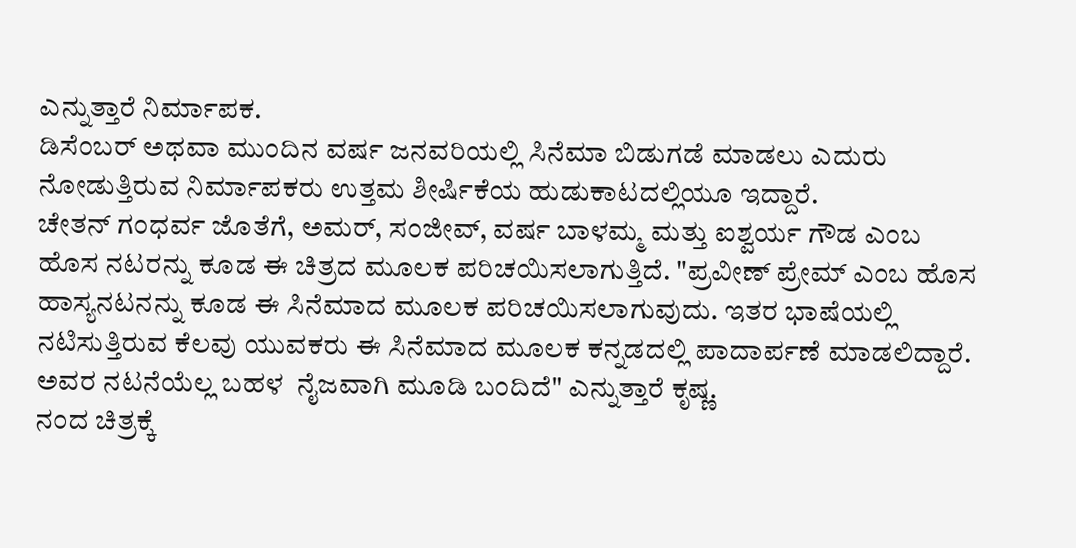ಎನ್ನುತ್ತಾರೆ ನಿರ್ಮಾಪಕ.
ಡಿಸೆಂಬರ್ ಅಥವಾ ಮುಂದಿನ ವರ್ಷ ಜನವರಿಯಲ್ಲಿ ಸಿನೆಮಾ ಬಿಡುಗಡೆ ಮಾಡಲು ಎದುರು ನೋಡುತ್ತಿರುವ ನಿರ್ಮಾಪಕರು ಉತ್ತಮ ಶೀರ್ಷಿಕೆಯ ಹುಡುಕಾಟದಲ್ಲಿಯೂ ಇದ್ದಾರೆ.
ಚೇತನ್ ಗಂಧರ್ವ ಜೊತೆಗೆ, ಅಮರ್, ಸಂಜೀವ್, ವರ್ಷ ಬಾಳಮ್ಮ ಮತ್ತು ಐಶ್ವರ್ಯ ಗೌಡ ಎಂಬ ಹೊಸ ನಟರನ್ನು ಕೂಡ ಈ ಚಿತ್ರದ ಮೂಲಕ ಪರಿಚಯಿಸಲಾಗುತ್ತಿದೆ. "ಪ್ರವೀಣ್ ಪ್ರೇಮ್ ಎಂಬ ಹೊಸ ಹಾಸ್ಯನಟನನ್ನು ಕೂಡ ಈ ಸಿನೆಮಾದ ಮೂಲಕ ಪರಿಚಯಿಸಲಾಗುವುದು. ಇತರ ಭಾಷೆಯಲ್ಲಿ ನಟಿಸುತ್ತಿರುವ ಕೆಲವು ಯುವಕರು ಈ ಸಿನೆಮಾದ ಮೂಲಕ ಕನ್ನಡದಲ್ಲಿ ಪಾದಾರ್ಪಣೆ ಮಾಡಲಿದ್ದಾರೆ. ಅವರ ನಟನೆಯೆಲ್ಲ ಬಹಳ  ನೈಜವಾಗಿ ಮೂಡಿ ಬಂದಿದೆ" ಎನ್ನುತ್ತಾರೆ ಕೃಷ್ಣ.
ನಂದ ಚಿತ್ರಕ್ಕೆ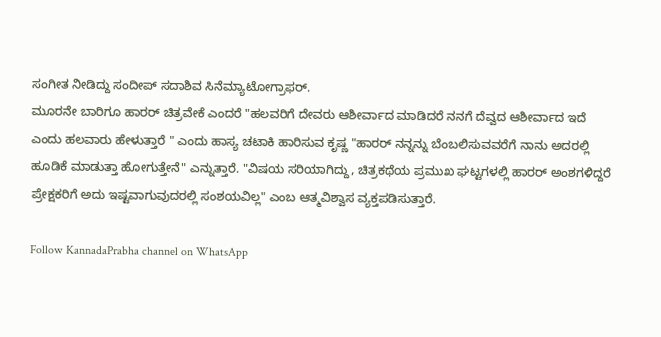ಸಂಗೀತ ನೀಡಿದ್ದು ಸಂದೀಪ್ ಸದಾಶಿವ ಸಿನೆಮ್ಯಾಟೋಗ್ರಾಫರ್.
ಮೂರನೇ ಬಾರಿಗೂ ಹಾರರ್ ಚಿತ್ರವೇಕೆ ಎಂದರೆ "ಹಲವರಿಗೆ ದೇವರು ಆಶೀರ್ವಾದ ಮಾಡಿದರೆ ನನಗೆ ದೆವ್ವದ ಆಶೀರ್ವಾದ ಇದೆ ಎಂದು ಹಲವಾರು ಹೇಳುತ್ತಾರೆ " ಎಂದು ಹಾಸ್ಯ ಚಟಾಕಿ ಹಾರಿಸುವ ಕೃಷ್ಣ "ಹಾರರ್ ನನ್ನನ್ನು ಬೆಂಬಲಿಸುವವರೆಗೆ ನಾನು ಅದರಲ್ಲಿ ಹೂಡಿಕೆ ಮಾಡುತ್ತಾ ಹೋಗುತ್ತೇನೆ" ಎನ್ನುತ್ತಾರೆ. "ವಿಷಯ ಸರಿಯಾಗಿದ್ದು, ಚಿತ್ರಕಥೆಯ ಪ್ರಮುಖ ಘಟ್ಟಗಳಲ್ಲಿ ಹಾರರ್ ಅಂಶಗಳಿದ್ದರೆ ಪ್ರೇಕ್ಷಕರಿಗೆ ಅದು ಇಷ್ಟವಾಗುವುದರಲ್ಲಿ ಸಂಶಯವಿಲ್ಲ" ಎಂಬ ಆತ್ಮವಿಶ್ವಾಸ ವ್ಯಕ್ತಪಡಿಸುತ್ತಾರೆ.

Follow KannadaPrabha channel on WhatsApp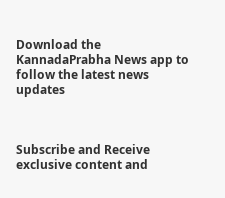Download the KannadaPrabha News app to follow the latest news updates



Subscribe and Receive exclusive content and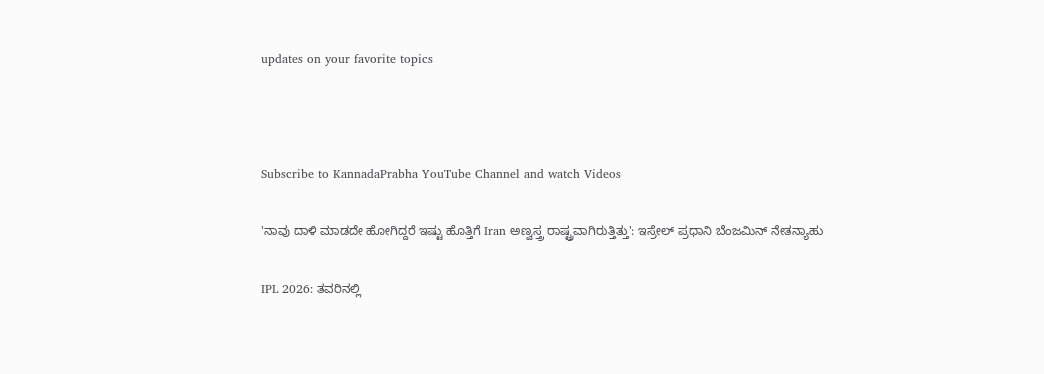updates on your favorite topics



Subscribe to KannadaPrabha YouTube Channel and watch Videos

'ನಾವು ದಾಳಿ ಮಾಡದೇ ಹೋಗಿದ್ದರೆ ಇಷ್ಟು ಹೊತ್ತಿಗೆ Iran ಅಣ್ವಸ್ತ್ರ ರಾಷ್ಟ್ರವಾಗಿರುತ್ತಿತ್ತು': ಇಸ್ರೇಲ್ ಪ್ರಧಾನಿ ಬೆಂಜಮಿನ್ ನೇತನ್ಯಾಹು

IPL 2026: ತವರಿನಲ್ಲಿ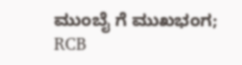ಮುಂಬೈ ಗೆ ಮುಖಭಂಗ; RCB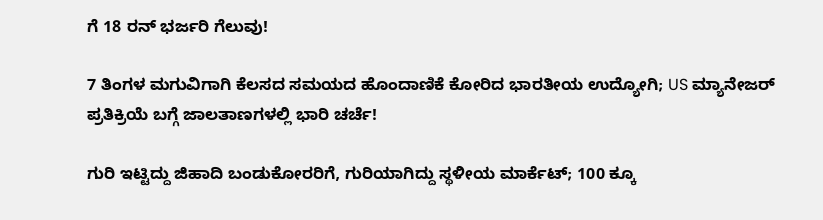ಗೆ 18 ರನ್ ಭರ್ಜರಿ ಗೆಲುವು!

7 ತಿಂಗಳ ಮಗುವಿಗಾಗಿ ಕೆಲಸದ ಸಮಯದ ಹೊಂದಾಣಿಕೆ ಕೋರಿದ ಭಾರತೀಯ ಉದ್ಯೋಗಿ; US ಮ್ಯಾನೇಜರ್ ಪ್ರತಿಕ್ರಿಯೆ ಬಗ್ಗೆ ಜಾಲತಾಣಗಳಲ್ಲಿ ಭಾರಿ ಚರ್ಚೆ!

ಗುರಿ ಇಟ್ಟಿದ್ದು ಜಿಹಾದಿ ಬಂಡುಕೋರರಿಗೆ, ಗುರಿಯಾಗಿದ್ದು ಸ್ಥಳೀಯ ಮಾರ್ಕೆಟ್; 100 ಕ್ಕೂ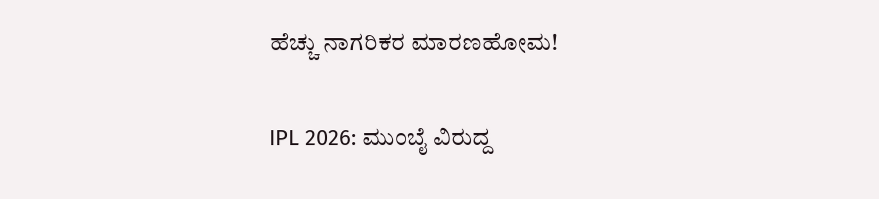ಹೆಚ್ಚು ನಾಗರಿಕರ ಮಾರಣಹೋಮ!

IPL 2026: ಮುಂಬೈ ವಿರುದ್ದ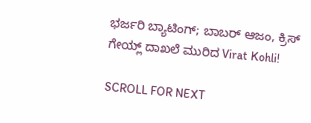ಭರ್ಜರಿ ಬ್ಯಾಟಿಂಗ್; ಬಾಬರ್ ಆಜಂ, ಕ್ರಿಸ್ ಗೇಯ್ಲ್ ದಾಖಲೆ ಮುರಿದ Virat Kohli!

SCROLL FOR NEXT